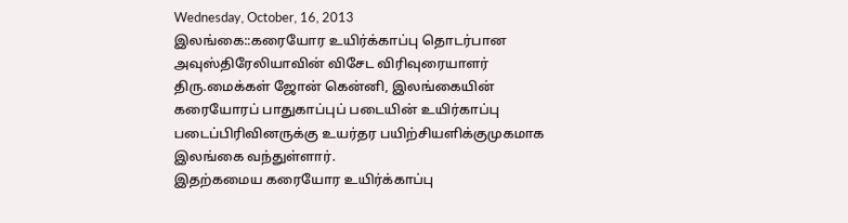Wednesday, October, 16, 2013
இலங்கை::கரையோர உயிர்க்காப்பு தொடர்பான அவுஸ்திரேலியாவின் விசேட விரிவுரையாளர் திரு.மைக்கள் ஜோன் கென்னி, இலங்கையின் கரையோரப் பாதுகாப்புப் படையின் உயிர்காப்பு படைப்பிரிவினருக்கு உயர்தர பயிற்சியளிக்குமுகமாக இலங்கை வந்துள்ளார்.
இதற்கமைய கரையோர உயிர்க்காப்பு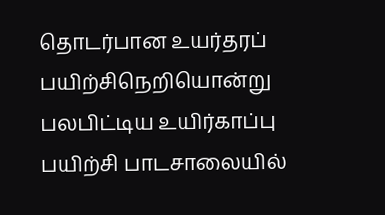தொடர்பான உயர்தரப் பயிற்சிநெறியொன்று பலபிட்டிய உயிர்காப்பு பயிற்சி பாடசாலையில்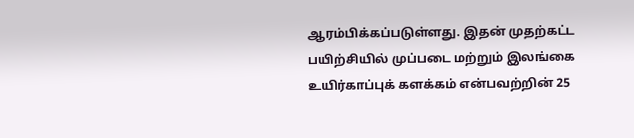ஆரம்பிக்கப்படுள்ளது. இதன் முதற்கட்ட பயிற்சியில் முப்படை மற்றும் இலங்கை உயிர்காப்புக் களக்கம் என்பவற்றின் 25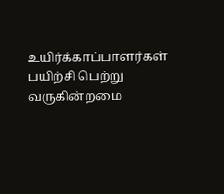உயிர்க்காப்பாளர்கள் பயிற்சி பெற்று வருகின்றமை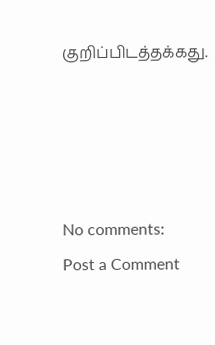குறிப்பிடத்தக்கது.




No comments:
Post a Comment